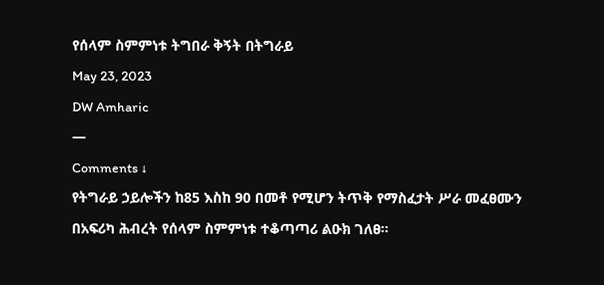የሰላም ስምምነቱ ትግበራ ቅኝት በትግራይ
May 23, 2023
DW Amharic
—
Comments ↓
የትግራይ ኃይሎችን ከ85 እስከ 90 በመቶ የሚሆን ትጥቅ የማስፈታት ሥራ መፈፀሙን በአፍሪካ ሕብረት የሰላም ስምምነቱ ተቆጣጣሪ ልዑክ ገለፀ።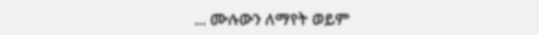... ሙሉውን ለማየት ወይም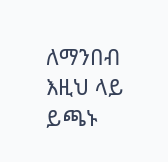ለማንበብ እዚህ ላይ ይጫኑ